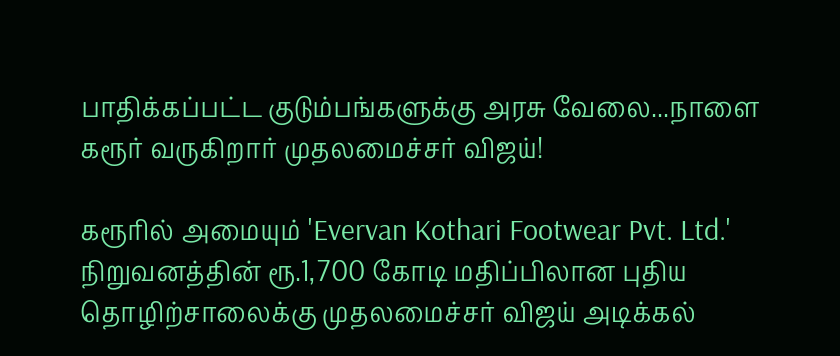பாதிக்கப்பட்ட குடும்பங்களுக்கு அரசு வேலை...நாளை கரூர் வருகிறார் முதலமைச்சர் விஜய்!

கரூரில் அமையும் 'Evervan Kothari Footwear Pvt. Ltd.' நிறுவனத்தின் ரூ.1,700 கோடி மதிப்பிலான புதிய தொழிற்சாலைக்கு முதலமைச்சர் விஜய் அடிக்கல்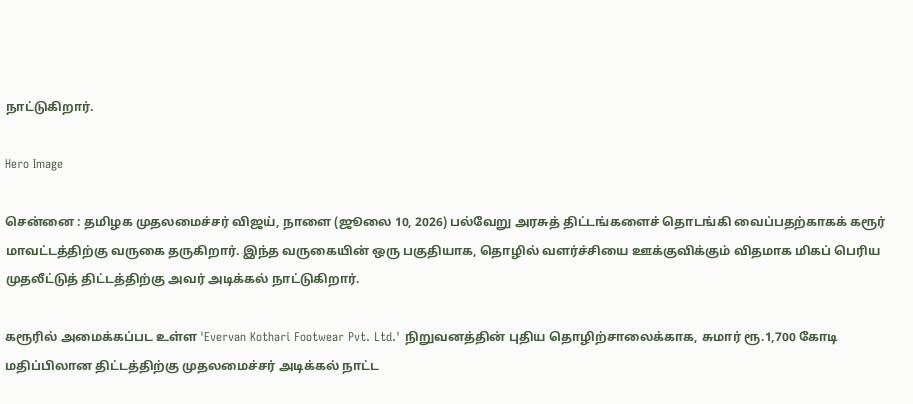நாட்டுகிறார்.

Hero Image

சென்னை : தமிழக முதலமைச்சர் விஜய், நாளை (ஜூலை 10, 2026) பல்வேறு அரசுத் திட்டங்களைச் தொடங்கி வைப்பதற்காகக் கரூர் மாவட்டத்திற்கு வருகை தருகிறார். இந்த வருகையின் ஒரு பகுதியாக, தொழில் வளர்ச்சியை ஊக்குவிக்கும் விதமாக மிகப் பெரிய முதலீட்டுத் திட்டத்திற்கு அவர் அடிக்கல் நாட்டுகிறார்.

கரூரில் அமைக்கப்பட உள்ள 'Evervan Kothari Footwear Pvt. Ltd.' நிறுவனத்தின் புதிய தொழிற்சாலைக்காக, சுமார் ரூ.1,700 கோடி மதிப்பிலான திட்டத்திற்கு முதலமைச்சர் அடிக்கல் நாட்ட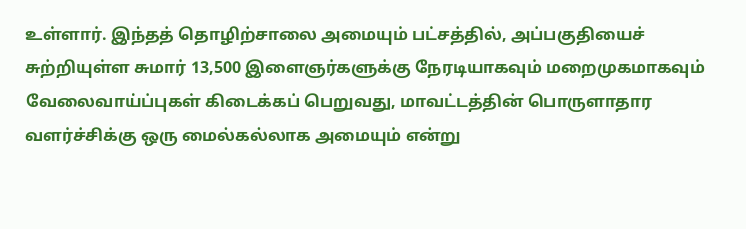உள்ளார். இந்தத் தொழிற்சாலை அமையும் பட்சத்தில், அப்பகுதியைச் சுற்றியுள்ள சுமார் 13,500 இளைஞர்களுக்கு நேரடியாகவும் மறைமுகமாகவும் வேலைவாய்ப்புகள் கிடைக்கப் பெறுவது, மாவட்டத்தின் பொருளாதார வளர்ச்சிக்கு ஒரு மைல்கல்லாக அமையும் என்று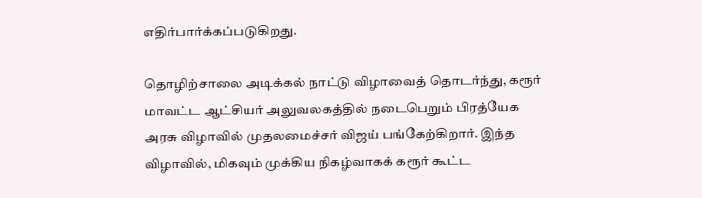எதிர்பார்க்கப்படுகிறது.

தொழிற்சாலை அடிக்கல் நாட்டு விழாவைத் தொடர்ந்து, கரூர் மாவட்ட ஆட்சியர் அலுவலகத்தில் நடைபெறும் பிரத்யேக அரசு விழாவில் முதலமைச்சர் விஜய் பங்கேற்கிறார். இந்த விழாவில், மிகவும் முக்கிய நிகழ்வாகக் கரூர் கூட்ட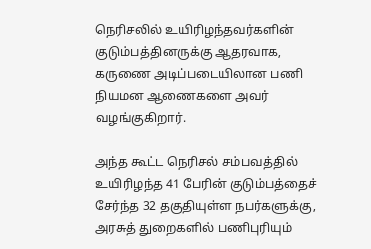நெரிசலில் உயிரிழந்தவர்களின் குடும்பத்தினருக்கு ஆதரவாக, கருணை அடிப்படையிலான பணி நியமன ஆணைகளை அவர் வழங்குகிறார்.

அந்த கூட்ட நெரிசல் சம்பவத்தில் உயிரிழந்த 41 பேரின் குடும்பத்தைச் சேர்ந்த 32 தகுதியுள்ள நபர்களுக்கு, அரசுத் துறைகளில் பணிபுரியும்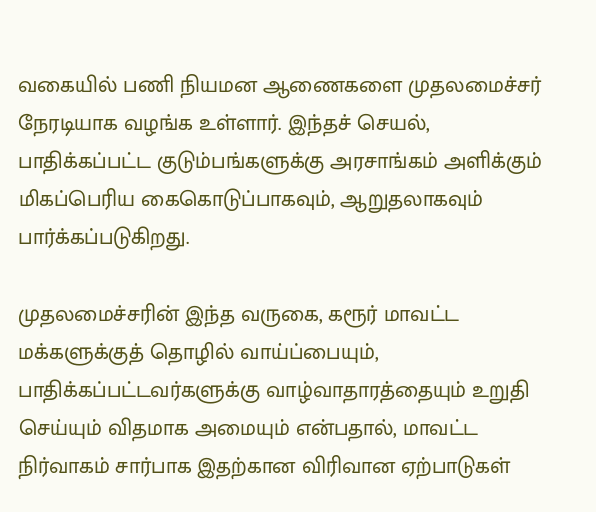வகையில் பணி நியமன ஆணைகளை முதலமைச்சர் நேரடியாக வழங்க உள்ளார். இந்தச் செயல், பாதிக்கப்பட்ட குடும்பங்களுக்கு அரசாங்கம் அளிக்கும் மிகப்பெரிய கைகொடுப்பாகவும், ஆறுதலாகவும் பார்க்கப்படுகிறது.

முதலமைச்சரின் இந்த வருகை, கரூர் மாவட்ட மக்களுக்குத் தொழில் வாய்ப்பையும், பாதிக்கப்பட்டவர்களுக்கு வாழ்வாதாரத்தையும் உறுதி செய்யும் விதமாக அமையும் என்பதால், மாவட்ட நிர்வாகம் சார்பாக இதற்கான விரிவான ஏற்பாடுகள்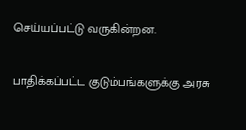செய்யப்பட்டு வருகின்றன.

பாதிக்கப்பட்ட குடும்பங்களுக்கு அரசு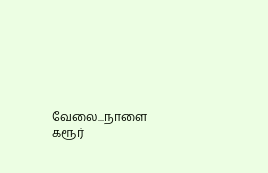வேலை...நாளை கரூர்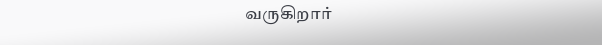வருகிறார்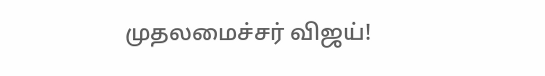முதலமைச்சர் விஜய்!